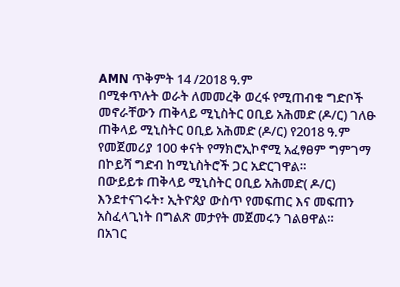AMN ጥቅምት 14 /2018 ዓ.ም
በሚቀጥሉት ወራት ለመመረቅ ወረፋ የሚጠብቁ ግድቦች መኖራቸውን ጠቅላይ ሚኒስትር ዐቢይ አሕመድ (ዶ/ር) ገለፁ
ጠቅላይ ሚኒስትር ዐቢይ አሕመድ (ዶ/ር) የ2018 ዓ.ም የመጀመሪያ 100 ቀናት የማክሮኢኮኖሚ አፈፃፀም ግምገማ በኮይሻ ግድብ ከሚኒስትሮች ጋር አድርገዋል።
በውይይቱ ጠቅላይ ሚኒስትር ዐቢይ አሕመድ( ዶ/ር) እንደተናገሩት፣ ኢትዮጰያ ውስጥ የመፍጠር እና መፍጠን አስፈላጊነት በግልጽ መታየት መጀመሩን ገልፀዋል።
በአገር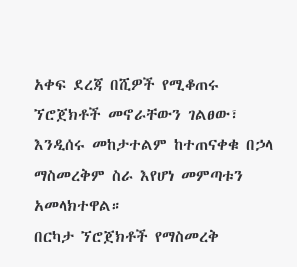አቀፍ ደረጃ በሺዎች የሚቆጠሩ ኘሮጀክቶች መኖራቸውን ገልፀው፣ እንዲሰሩ መከታተልም ከተጠናቀቁ በኃላ ማስመረቅም ስራ እየሆነ መምጣቱን አመላክተዋል።
በርካታ ኘሮጀክቶች የማስመረቅ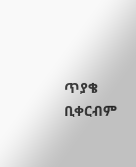ጥያቄ ቢቀርብም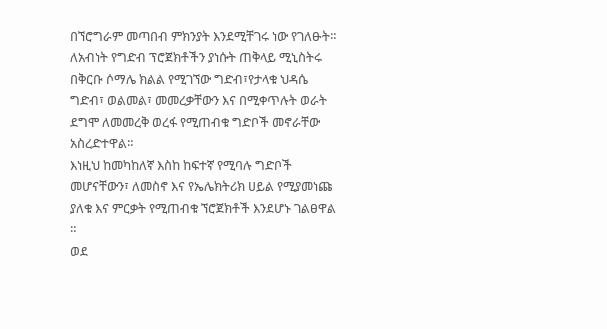በኘሮግራም መጣበብ ምክንያት እንደሚቸገሩ ነው የገለፁት።
ለአብነት የግድብ ፕሮጀክቶችን ያነሱት ጠቅላይ ሚኒስትሩ በቅርቡ ሶማሌ ክልል የሚገኘው ግድብ፣የታላቁ ህዳሴ ግድብ፣ ወልመል፣ መመረቃቸውን እና በሚቀጥሉት ወራት ደግሞ ለመመረቅ ወረፋ የሚጠብቁ ግድቦች መኖራቸው አስረድተዋል።
እነዚህ ከመካከለኛ እስከ ከፍተኛ የሚባሉ ግድቦች መሆናቸውን፣ ለመስኖ እና የኤሌክትሪክ ሀይል የሚያመነጩ ያለቁ እና ምርቃት የሚጠብቁ ኘሮጀክቶች እንደሆኑ ገልፀዋል ።
ወደ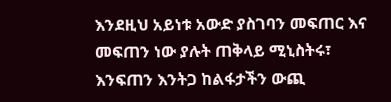እንደዚህ አይነቱ አውድ ያስገባን መፍጠር እና መፍጠን ነው ያሉት ጠቅላይ ሚኒስትሩ፣ እንፍጠን እንትጋ ከልፋታችን ውጪ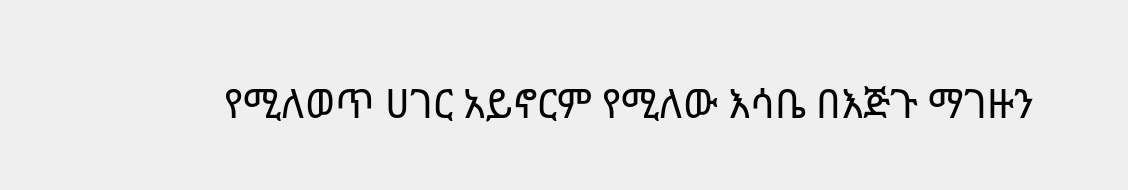የሚለወጥ ሀገር አይኖርም የሚለው እሳቤ በእጅጉ ማገዙን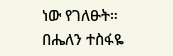ነው የገለፁት።
በሔለን ተስፋዬ